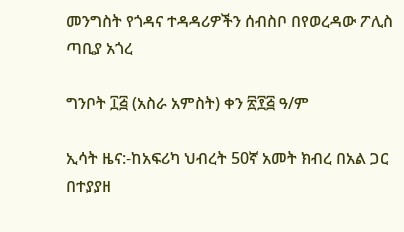መንግስት የጎዳና ተዳዳሪዎችን ሰብስቦ በየወረዳው ፖሊስ ጣቢያ አጎረ

ግንቦት ፲፭ (አስራ አምስት) ቀን ፳፻፭ ዓ/ም

ኢሳት ዜና:-ከአፍሪካ ህብረት 50ኛ አመት ክብረ በአል ጋር በተያያዘ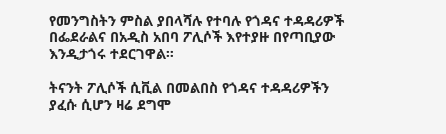የመንግስትን ምስል ያበላሻሉ የተባሉ የጎዳና ተዳዳሪዎች በፌደራልና በአዲስ አበባ ፖሊሶች እየተያዙ በየጣቢያው እንዲታጎሩ ተደርገዋል።

ትናንት ፖሊሶች ሲቪል በመልበስ የጎዳና ተዳዳሪዎችን ያፈሱ ሲሆን ዛሬ ደግሞ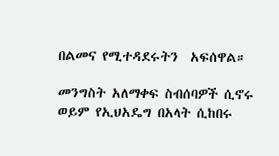በልመና የሚተዳደሩትን  አፍሰዋል።

መንግስት አለማቀፍ ስብሰባዎች ሲኖሩ ወይም የኢህአዴግ በአላት ሲከበሩ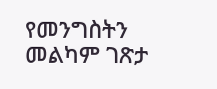የመንግስትን መልካም ገጽታ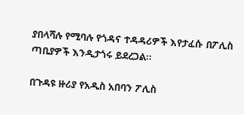ያበላሻሉ የሚባሉ የጎዳና ተዳዳሪዎች እየታፈሱ በፖሊስ ጣቢያዎች እንዲታጎሩ ይደረጋል።

በጉዳዩ ዙሪያ የአዲስ አበባን ፖሊስ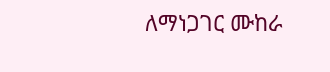ለማነጋገር ሙከራ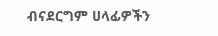ብናደርግም ሀላፊዎችን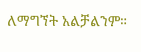ለማግኘት አልቻልንም።